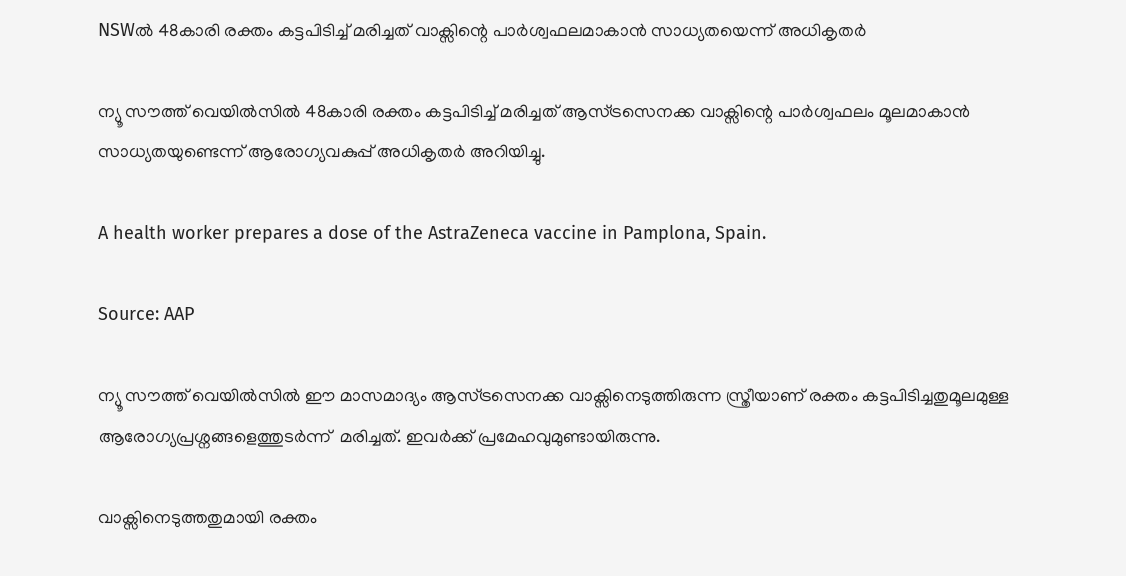NSWൽ 48കാരി രക്തം കട്ടപിടിച്ച് മരിച്ചത് വാക്സിന്റെ പാർശ്വഫലമാകാൻ സാധ്യതയെന്ന് അധികൃതർ

ന്യൂ സൗത്ത് വെയിൽസിൽ 48കാരി രക്തം കട്ടപിടിച്ച് മരിച്ചത് ആസ്ട്രസെനക്ക വാക്സിന്റെ പാർശ്വഫലം മൂലമാകാൻ സാധ്യതയുണ്ടെന്ന് ആരോഗ്യവകുപ്പ് അധികൃതർ അറിയിച്ചു.

A health worker prepares a dose of the AstraZeneca vaccine in Pamplona, Spain.

Source: AAP

ന്യൂ സൗത്ത് വെയിൽസിൽ ഈ മാസമാദ്യം ആസ്ട്രസെനക്ക വാക്സിനെടുത്തിരുന്ന സ്ത്രീയാണ് രക്തം കട്ടപിടിച്ചതുമൂലമുള്ള ആരോഗ്യപ്രശ്നങ്ങളെത്തുടർന്ന്  മരിച്ചത്. ഇവർക്ക് പ്രമേഹവുമുണ്ടായിരുന്നു.

വാക്സിനെടുത്തതുമായി രക്തം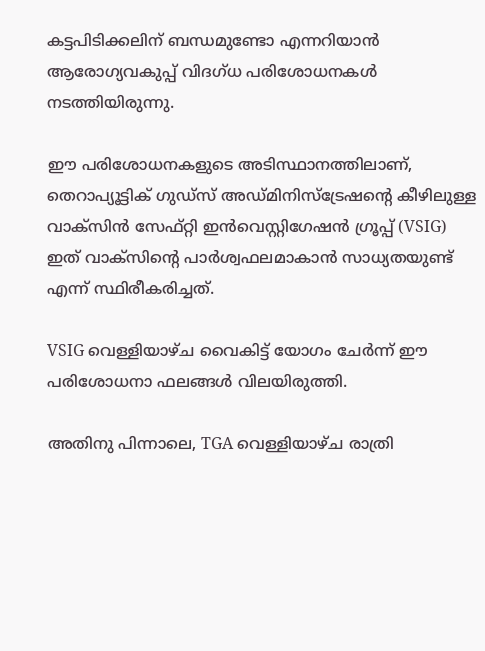കട്ടപിടിക്കലിന് ബന്ധമുണ്ടോ എന്നറിയാൻ ആരോഗ്യവകുപ്പ് വിദഗ്ധ പരിശോധനകൾ നടത്തിയിരുന്നു.

ഈ പരിശോധനകളുടെ അടിസ്ഥാനത്തിലാണ്, തെറാപ്യൂട്ടിക് ഗുഡ്സ് അഡ്മിനിസ്ട്രേഷന്റെ കീഴിലുള്ള വാക്സിൻ സേഫ്റ്റി ഇൻവെസ്റ്റിഗേഷൻ ഗ്രൂപ്പ് (VSIG) ഇത് വാക്സിന്റെ പാർശ്വഫലമാകാൻ സാധ്യതയുണ്ട് എന്ന് സ്ഥിരീകരിച്ചത്.

VSIG വെള്ളിയാഴ്ച വൈകിട്ട് യോഗം ചേർന്ന് ഈ പരിശോധനാ ഫലങ്ങൾ വിലയിരുത്തി.

അതിനു പിന്നാലെ, TGA വെള്ളിയാഴ്ച രാത്രി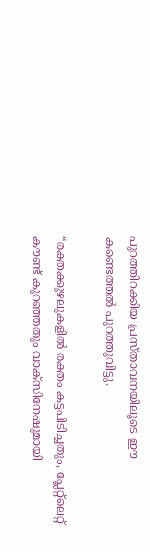പുറത്തിറക്കിയ പ്രസ്താവനയിലൂടെ ഈ കണ്ടെത്തൽ പുറത്തുവിട്ടു.

“രക്തക്കുഴലുകളിൽ രക്തം കട്ടപിടിച്ചതും, പ്ലേറ്റ്ലെറ്റ് കൗണ്ട് കുറഞ്ഞതും വാക്സിനേഷുമായി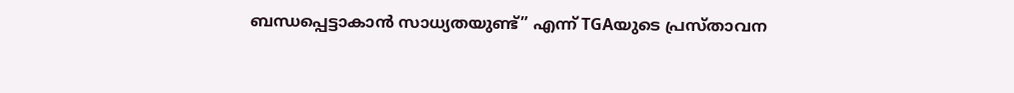ബന്ധപ്പെട്ടാകാൻ സാധ്യതയുണ്ട്” എന്ന് TGAയുടെ പ്രസ്താവന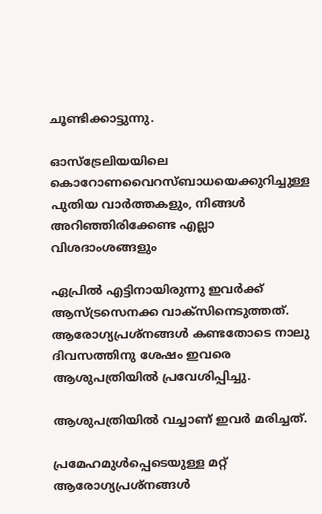ചൂണ്ടിക്കാട്ടുന്നു.

ഓസ്ട്രേലിയയിലെ കൊറോണവൈറസ്ബാധയെക്കുറിച്ചുള്ള പുതിയ വാർത്തകളും, നിങ്ങൾ അറിഞ്ഞിരിക്കേണ്ട എല്ലാ വിശദാംശങ്ങളും

ഏപ്രിൽ എട്ടിനായിരുന്നു ഇവർക്ക് ആസ്ട്രസെനക്ക വാക്സിനെടുത്തത്. ആരോഗ്യപ്രശ്നങ്ങൾ കണ്ടതോടെ നാലു ദിവസത്തിനു ശേഷം ഇവരെ ആശുപത്രിയിൽ പ്രവേശിപ്പിച്ചു.

ആശുപത്രിയിൽ വച്ചാണ് ഇവർ മരിച്ചത്.

പ്രമേഹമുൾപ്പെടെയുള്ള മറ്റ് ആരോഗ്യപ്രശ്നങ്ങൾ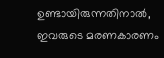ഉണ്ടായിരുന്നതിനാൽ, ഇവരുടെ മരണകാരണം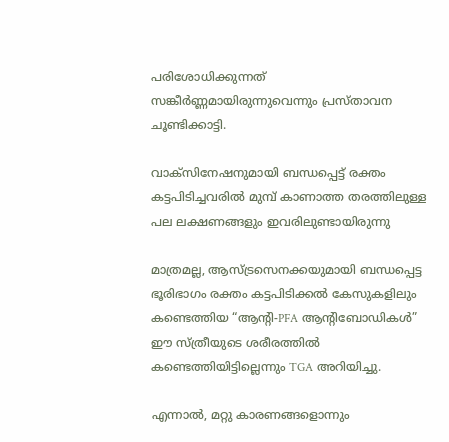പരിശോധിക്കുന്നത് സങ്കീർണ്ണമായിരുന്നുവെന്നും പ്രസ്താവന ചൂണ്ടിക്കാട്ടി.

വാക്സിനേഷനുമായി ബന്ധപ്പെട്ട് രക്തം കട്ടപിടിച്ചവരിൽ മുമ്പ് കാണാത്ത തരത്തിലുള്ള പല ലക്ഷണങ്ങളും ഇവരിലുണ്ടായിരുന്നു

മാത്രമല്ല, ആസ്ട്രസെനക്കയുമായി ബന്ധപ്പെട്ട ഭൂരിഭാഗം രക്തം കട്ടപിടിക്കൽ കേസുകളിലും കണ്ടെത്തിയ “ആന്റി-PFA ആന്റിബോഡികൾ” ഈ സ്ത്രീയുടെ ശരീരത്തിൽ കണ്ടെത്തിയിട്ടില്ലെന്നും TGA അറിയിച്ചു.

എന്നാൽ, മറ്റു കാരണങ്ങളൊന്നും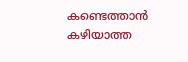കണ്ടെത്താൻ കഴിയാത്ത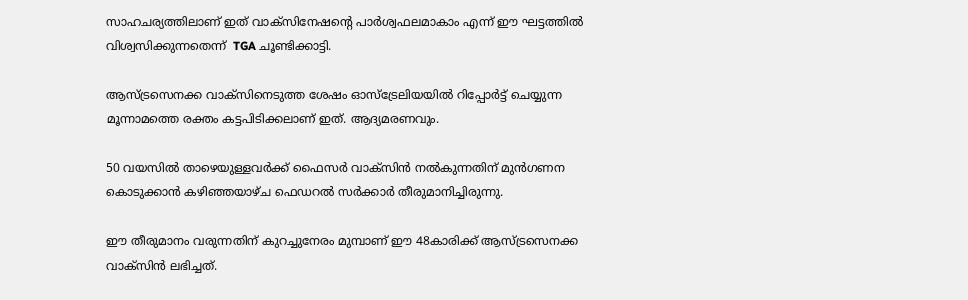സാഹചര്യത്തിലാണ് ഇത് വാക്സിനേഷന്റെ പാർശ്വഫലമാകാം എന്ന് ഈ ഘട്ടത്തിൽ വിശ്വസിക്കുന്നതെന്ന്  TGA ചൂണ്ടിക്കാട്ടി.

ആസ്ട്രസെനക്ക വാക്സിനെടുത്ത ശേഷം ഓസ്ട്രേലിയയിൽ റിപ്പോർട്ട് ചെയ്യുന്ന മൂന്നാമത്തെ രക്തം കട്ടപിടിക്കലാണ് ഇത്. ആദ്യമരണവും.

50 വയസിൽ താഴെയുള്ളവർക്ക് ഫൈസർ വാക്സിൻ നൽകുന്നതിന് മുൻഗണന കൊടുക്കാൻ കഴിഞ്ഞയാഴ്ച ഫെഡറൽ സർക്കാർ തീരുമാനിച്ചിരുന്നു.

ഈ തീരുമാനം വരുന്നതിന് കുറച്ചുനേരം മുമ്പാണ് ഈ 48കാരിക്ക് ആസ്ട്രസെനക്ക വാക്സിൻ ലഭിച്ചത്.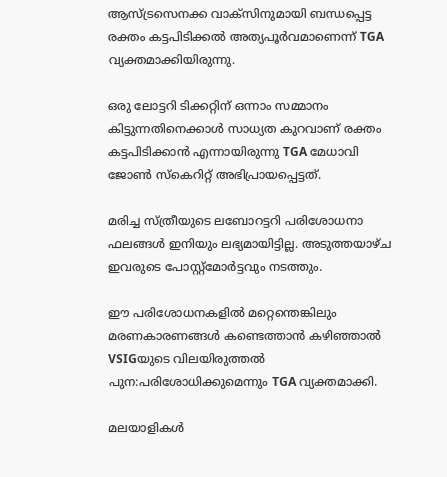ആസ്ട്രസെനക്ക വാക്സിനുമായി ബന്ധപ്പെട്ട രക്തം കട്ടപിടിക്കൽ അത്യപൂർവമാണെന്ന് TGA വ്യക്തമാക്കിയിരുന്നു.

ഒരു ലോട്ടറി ടിക്കറ്റിന് ഒന്നാം സമ്മാനം കിട്ടുന്നതിനെക്കാൾ സാധ്യത കുറവാണ് രക്തം കട്ടപിടിക്കാൻ എന്നായിരുന്നു TGA മേധാവി ജോൺ സ്കെറിറ്റ് അഭിപ്രായപ്പെട്ടത്.

മരിച്ച സ്ത്രീയുടെ ലബോറട്ടറി പരിശോധനാ ഫലങ്ങൾ ഇനിയും ലഭ്യമായിട്ടില്ല. അടുത്തയാഴ്ച ഇവരുടെ പോസ്റ്റ്മോർട്ടവും നടത്തും.

ഈ പരിശോധനകളിൽ മറ്റെന്തെങ്കിലും മരണകാരണങ്ങൾ കണ്ടെത്താൻ കഴിഞ്ഞാൽ VSIGയുടെ വിലയിരുത്തൽ പുന:പരിശോധിക്കുമെന്നും TGA വ്യക്തമാക്കി.

മലയാളികൾ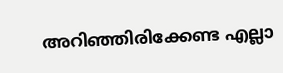അറിഞ്ഞിരിക്കേണ്ട എല്ലാ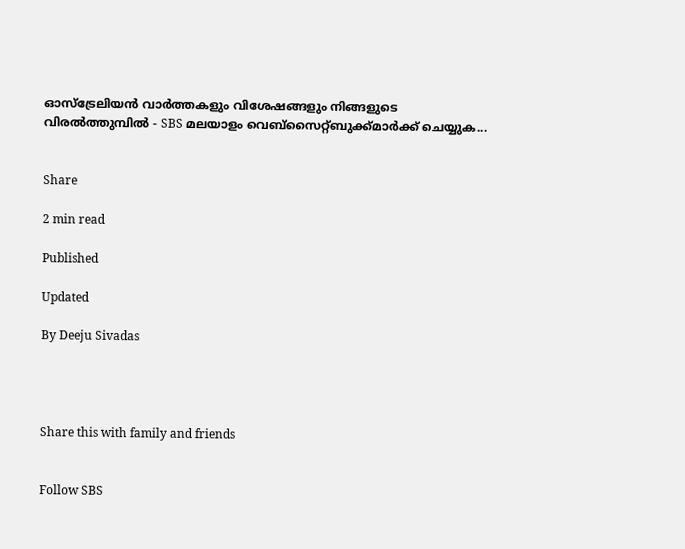ഓസ്ട്രേലിയൻ വാർത്തകളും വിശേഷങ്ങളും നിങ്ങളുടെ വിരൽത്തുമ്പിൽ - SBS മലയാളം വെബ്സൈറ്റ്ബുക്ക്മാർക്ക് ചെയ്യുക...


Share

2 min read

Published

Updated

By Deeju Sivadas




Share this with family and friends


Follow SBS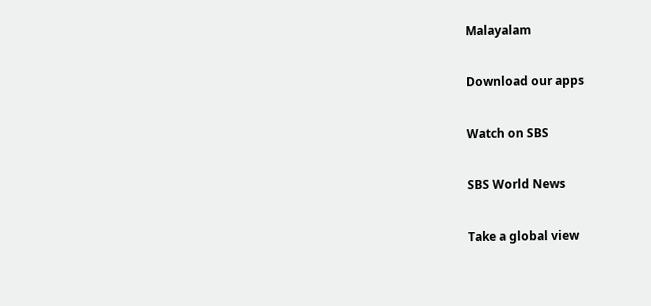Malayalam

Download our apps

Watch on SBS

SBS World News

Take a global view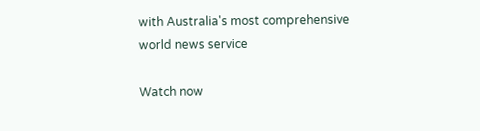with Australia's most comprehensive world news service

Watch now